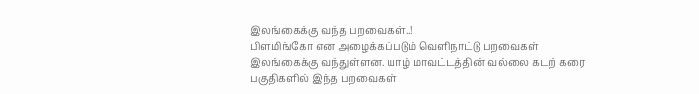இலங்கைக்கு வந்த பறவைகள்..!
பிளமிங்கோ என அழைக்கப்படும் வெளிநாட்டு பறவைகள் இலங்கைக்கு வந்துள்ளன. யாழ் மாவட்டத்தின் வல்லை கடற் கரை பகுதிகளில் இந்த பறவைகள்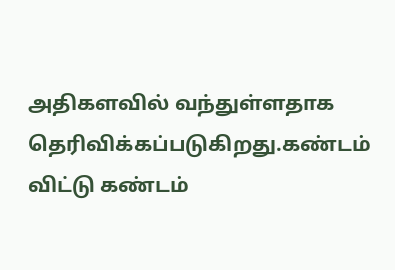அதிகளவில் வந்துள்ளதாக தெரிவிக்கப்படுகிறது.கண்டம் விட்டு கண்டம்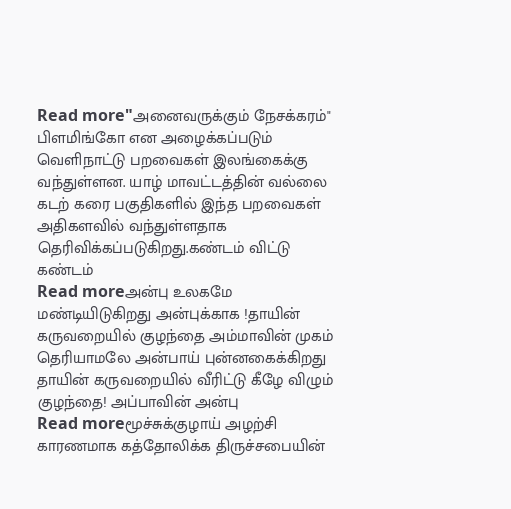Read more"அனைவருக்கும் நேசக்கரம்"
பிளமிங்கோ என அழைக்கப்படும் வெளிநாட்டு பறவைகள் இலங்கைக்கு வந்துள்ளன. யாழ் மாவட்டத்தின் வல்லை கடற் கரை பகுதிகளில் இந்த பறவைகள் அதிகளவில் வந்துள்ளதாக தெரிவிக்கப்படுகிறது.கண்டம் விட்டு கண்டம்
Read moreஅன்பு உலகமே மண்டியிடுகிறது அன்புக்காக !தாயின் கருவறையில் குழந்தை அம்மாவின் முகம் தெரியாமலே அன்பாய் புன்னகைக்கிறது தாயின் கருவறையில் வீரிட்டு கீழே விழும் குழந்தை! அப்பாவின் அன்பு
Read moreமூச்சுக்குழாய் அழற்சி காரணமாக கத்தோலிக்க திருச்சபையின்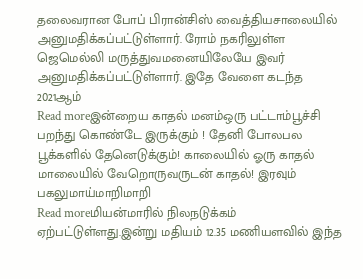தலைவரான போப் பிரான்சிஸ் வைத்தியசாலையில் அனுமதிக்கப்பட்டுள்ளார். ரோம் நகரிலுள்ள ஜெமெல்லி மருத்துவமனையிலேயே இவர் அனுமதிக்கப்பட்டுள்ளார். இதே வேளை கடந்த 2021ஆம்
Read moreஇன்றைய காதல் மனம்ஒரு பட்டாம்பூச்சி பறந்து கொண்டே இருக்கும் ! தேனி போலபல பூக்களில் தேனெடுக்கும்! காலையில் ஓரு காதல் மாலையில் வேறொருவருடன் காதல்! இரவும் பகலுமாய்மாறிமாறி
Read moreமியன்மாரில் நிலநடுக்கம் ஏற்பட்டுள்ளது.இன்று மதியம் 12.35 மணியளவில் இந்த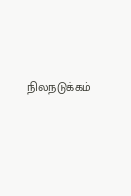நிலநடுக்கம்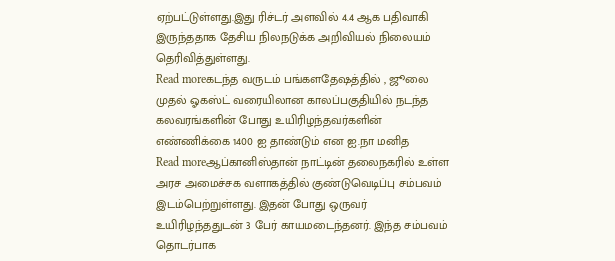ஏற்பட்டுள்ளது.இது ரிச்டர் அளவில் 4.4 ஆக பதிவாகி இருந்ததாக தேசிய நிலநடுக்க அறிவியல் நிலையம் தெரிவித்துள்ளது.
Read moreகடந்த வருடம் பங்களதேஷத்தில் , ஜூலை முதல் ஓகஸ்ட் வரையிலான காலப்பகுதியில் நடந்த கலவரங்களின் போது உயிரிழந்தவர்களின் எண்ணிக்கை 1400 ஐ தாண்டும் என ஐ.நா மனித
Read moreஆப்கானிஸ்தான் நாட்டின் தலைநகரில் உள்ள அரச அமைச்சக வளாகத்தில் குண்டுவெடிப்பு சம்பவம் இடம்பெற்றுள்ளது. இதன் போது ஒருவர் உயிரிழந்ததுடன் 3 பேர் காயமடைந்தனர். இந்த சம்பவம் தொடர்பாக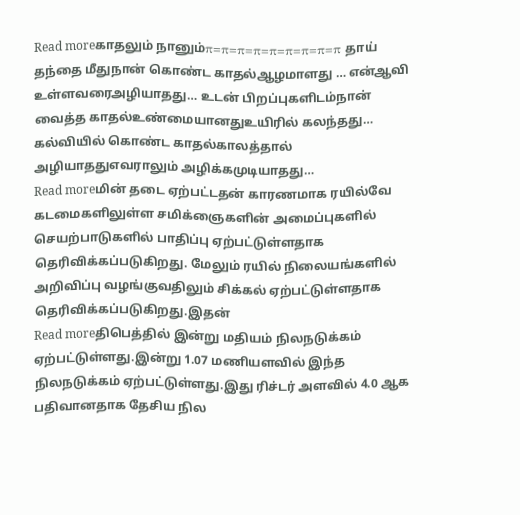Read moreகாதலும் நானும்π=π=π=π=π=π=π=π=π தாய் தந்தை மீதுநான் கொண்ட காதல்ஆழமாளது … என்ஆவி உள்ளவரைஅழியாதது… உடன் பிறப்புகளிடம்நான் வைத்த காதல்உண்மையானதுஉயிரில் கலந்தது… கல்வியில் கொண்ட காதல்காலத்தால் அழியாததுஎவராலும் அழிக்கமுடியாதது…
Read moreமின் தடை ஏற்பட்டதன் காரணமாக ரயில்வே கடமைகளிலுள்ள சமிக்ஞைகளின் அமைப்புகளில் செயற்பாடுகளில் பாதிப்பு ஏற்பட்டுள்ளதாக தெரிவிக்கப்படுகிறது. மேலும் ரயில் நிலையங்களில் அறிவிப்பு வழங்குவதிலும் சிக்கல் ஏற்பட்டுள்ளதாக தெரிவிக்கப்படுகிறது.இதன்
Read moreதிபெத்தில் இன்று மதியம் நிலநடுக்கம் ஏற்பட்டுள்ளது.இன்று 1.07 மணியளவில் இந்த நிலநடுக்கம் ஏற்பட்டுள்ளது.இது ரிச்டர் அளவில் 4.0 ஆக பதிவானதாக தேசிய நில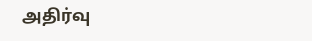அதிர்வு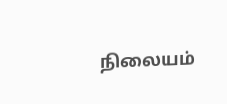நிலையம்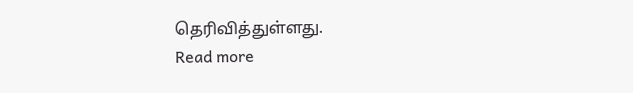தெரிவித்துள்ளது.
Read more